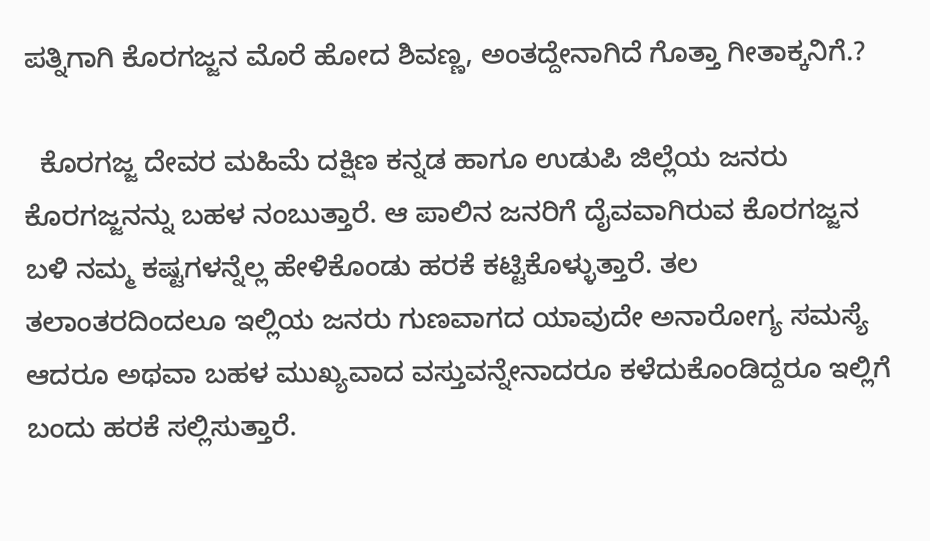ಪತ್ನಿಗಾಗಿ ಕೊರಗಜ್ಜನ ಮೊರೆ ಹೋದ ಶಿವಣ್ಣ, ಅಂತದ್ದೇನಾಗಿದೆ ಗೊತ್ತಾ ಗೀತಾಕ್ಕನಿಗೆ.?

  ಕೊರಗಜ್ಜ ದೇವರ ಮಹಿಮೆ ದಕ್ಷಿಣ ಕನ್ನಡ ಹಾಗೂ ಉಡುಪಿ ಜಿಲ್ಲೆಯ ಜನರು ಕೊರಗಜ್ಜನನ್ನು ಬಹಳ ನಂಬುತ್ತಾರೆ. ಆ ಪಾಲಿನ ಜನರಿಗೆ ದೈವವಾಗಿರುವ ಕೊರಗಜ್ಜನ ಬಳಿ ನಮ್ಮ ಕಷ್ಟಗಳನ್ನೆಲ್ಲ ಹೇಳಿಕೊಂಡು ಹರಕೆ ಕಟ್ಟಿಕೊಳ್ಳುತ್ತಾರೆ. ತಲ ತಲಾಂತರದಿಂದಲೂ ಇಲ್ಲಿಯ ಜನರು ಗುಣವಾಗದ ಯಾವುದೇ ಅನಾರೋಗ್ಯ ಸಮಸ್ಯೆ ಆದರೂ ಅಥವಾ ಬಹಳ ಮುಖ್ಯವಾದ ವಸ್ತುವನ್ನೇನಾದರೂ ಕಳೆದುಕೊಂಡಿದ್ದರೂ ಇಲ್ಲಿಗೆ ಬಂದು ಹರಕೆ ಸಲ್ಲಿಸುತ್ತಾರೆ.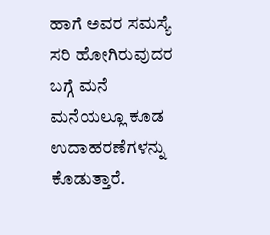ಹಾಗೆ ಅವರ ಸಮಸ್ಯೆ ಸರಿ ಹೋಗಿರುವುದರ ಬಗ್ಗೆ ಮನೆ ಮನೆಯಲ್ಲೂ ಕೂಡ ಉದಾಹರಣೆಗಳನ್ನು ಕೊಡುತ್ತಾರೆ.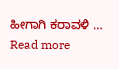ಹೀಗಾಗಿ ಕರಾವಳಿ … Read more